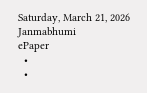Saturday, March 21, 2026
Janmabhumi
ePaper
  •
  •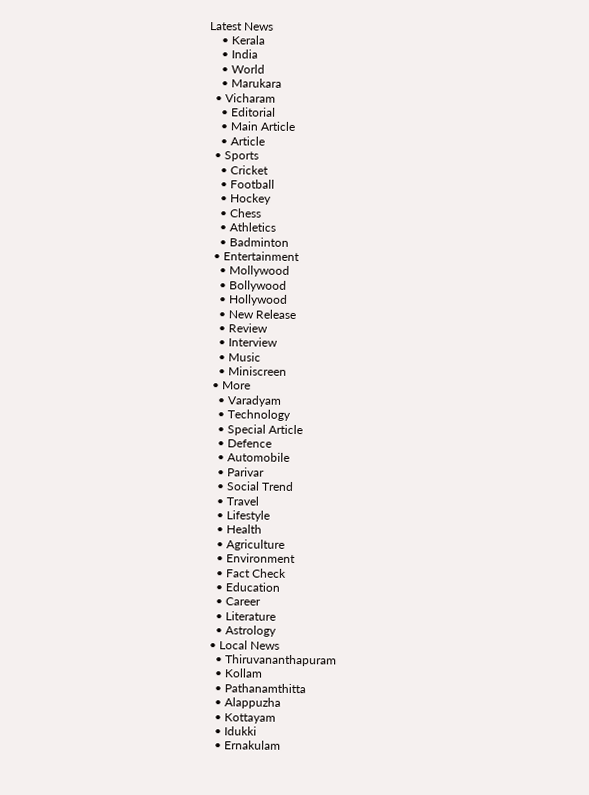Latest News
    • Kerala
    • India
    • World
    • Marukara
  • Vicharam
    • Editorial
    • Main Article
    • Article
  • Sports
    • Cricket
    • Football
    • Hockey
    • Chess
    • Athletics
    • Badminton
  • Entertainment
    • Mollywood
    • Bollywood
    • Hollywood
    • New Release
    • Review
    • Interview
    • Music
    • Miniscreen
  • More
    • Varadyam
    • Technology
    • Special Article
    • Defence
    • Automobile
    • Parivar
    • Social Trend
    • Travel
    • Lifestyle
    • Health
    • Agriculture
    • Environment
    • Fact Check
    • Education
    • Career
    • Literature
    • Astrology
  • Local News
    • Thiruvananthapuram
    • Kollam
    • Pathanamthitta
    • Alappuzha
    • Kottayam
    • Idukki
    • Ernakulam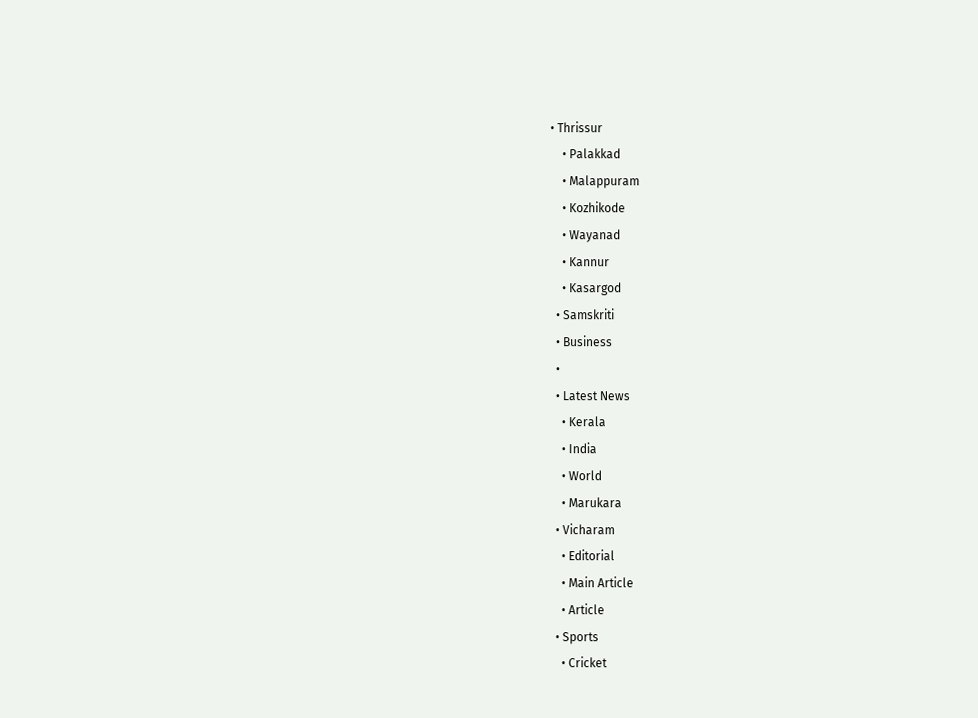• Thrissur
    • Palakkad
    • Malappuram
    • Kozhikode
    • Wayanad
    • Kannur
    • Kasargod
  • Samskriti
  • Business
  •
  • Latest News
    • Kerala
    • India
    • World
    • Marukara
  • Vicharam
    • Editorial
    • Main Article
    • Article
  • Sports
    • Cricket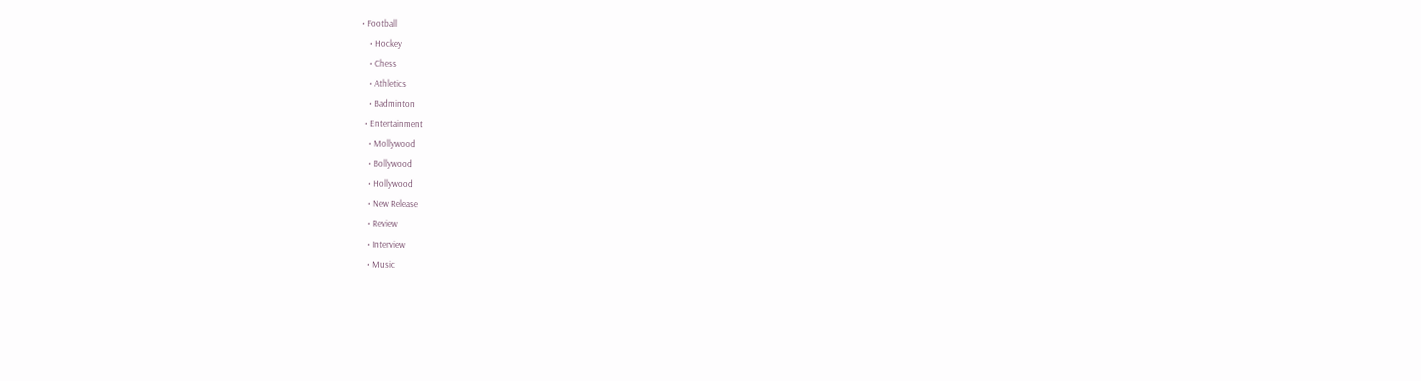• Football
    • Hockey
    • Chess
    • Athletics
    • Badminton
  • Entertainment
    • Mollywood
    • Bollywood
    • Hollywood
    • New Release
    • Review
    • Interview
    • Music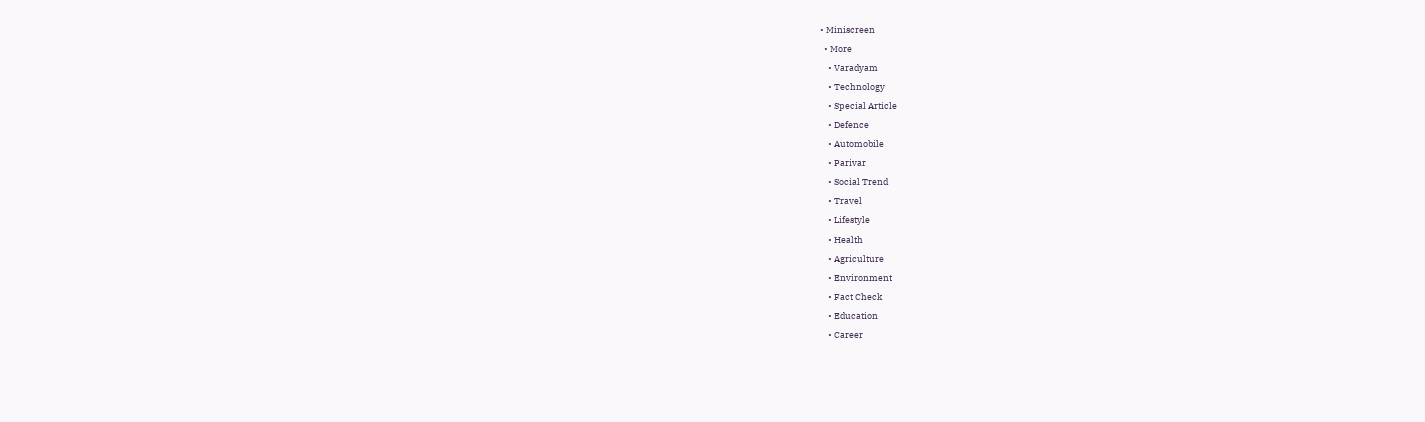• Miniscreen
  • More
    • Varadyam
    • Technology
    • Special Article
    • Defence
    • Automobile
    • Parivar
    • Social Trend
    • Travel
    • Lifestyle
    • Health
    • Agriculture
    • Environment
    • Fact Check
    • Education
    • Career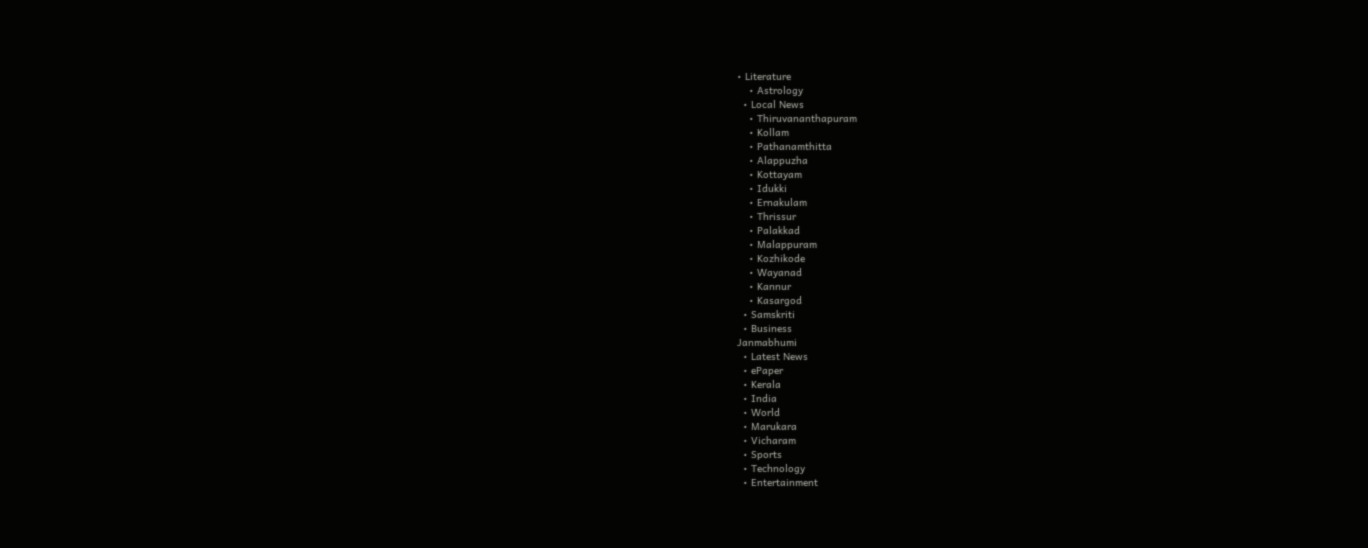• Literature
    • Astrology
  • Local News
    • Thiruvananthapuram
    • Kollam
    • Pathanamthitta
    • Alappuzha
    • Kottayam
    • Idukki
    • Ernakulam
    • Thrissur
    • Palakkad
    • Malappuram
    • Kozhikode
    • Wayanad
    • Kannur
    • Kasargod
  • Samskriti
  • Business
Janmabhumi
  • Latest News
  • ePaper
  • Kerala
  • India
  • World
  • Marukara
  • Vicharam
  • Sports
  • Technology
  • Entertainment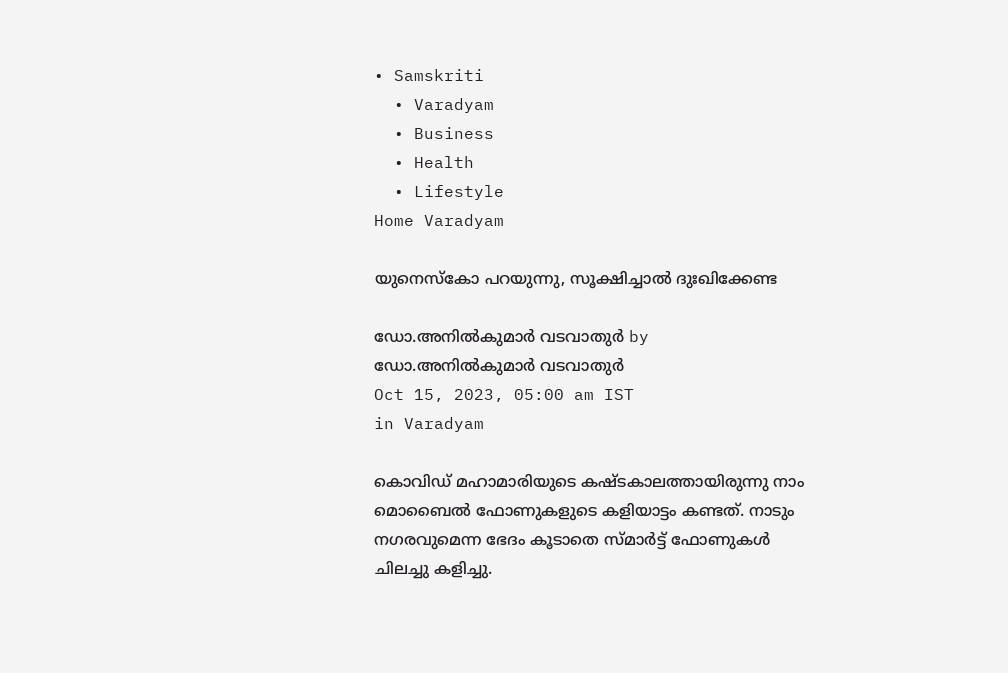• Samskriti
  • Varadyam
  • Business
  • Health
  • Lifestyle
Home Varadyam

യുനെസ്‌കോ പറയുന്നു, സൂക്ഷിച്ചാല്‍ ദുഃഖിക്കേണ്ട

ഡോ.അനില്‍കുമാര്‍ വടവാതുര്‍ by ഡോ.അനില്‍കുമാര്‍ വടവാതുര്‍
Oct 15, 2023, 05:00 am IST
in Varadyam

കൊവിഡ് മഹാമാരിയുടെ കഷ്ടകാലത്തായിരുന്നു നാം മൊബൈല്‍ ഫോണുകളുടെ കളിയാട്ടം കണ്ടത്. നാടും നഗരവുമെന്ന ഭേദം കൂടാതെ സ്മാര്‍ട്ട് ഫോണുകള്‍ ചിലച്ചു കളിച്ചു.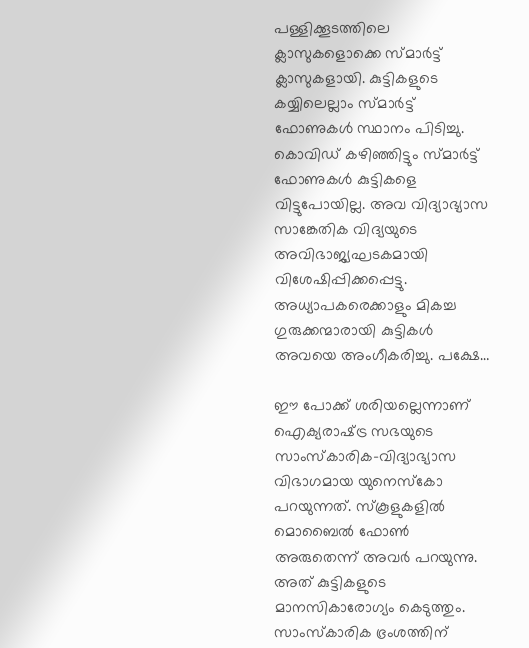പള്ളിക്കൂടത്തിലെ ക്ലാസുകളൊക്കെ സ്മാര്‍ട്ട് ക്ലാസുകളായി. കുട്ടികളുടെ കയ്യിലെല്ലാം സ്മാര്‍ട്ട് ഫോണുകള്‍ സ്ഥാനം പിടിച്ചു. കൊവിഡ് കഴിഞ്ഞിട്ടും സ്മാര്‍ട്ട് ഫോണുകള്‍ കുട്ടികളെ വിട്ടുപോയില്ല. അവ വിദ്യാഭ്യാസ സാങ്കേതിക വിദ്യയുടെ അവിഭാജ്യഘടകമായി വിശേഷിപ്പിക്കപ്പെട്ടു. അധ്യാപകരെക്കാളും മികച്ച ഗുരുക്കന്മാരായി കുട്ടികള്‍ അവയെ അംഗീകരിച്ചു. പക്ഷേ…

ഈ പോക്ക് ശരിയല്ലെന്നാണ് ഐക്യരാഷ്‌ട്ര സഭയുടെ സാംസ്‌കാരിക-വിദ്യാഭ്യാസ വിഭാഗമായ യുനെസ്‌കോ പറയുന്നത്. സ്‌കൂളുകളില്‍ മൊബൈല്‍ ഫോണ്‍ അരുതെന്ന് അവര്‍ പറയുന്നു. അത് കുട്ടികളുടെ മാനസികാരോഗ്യം കെടുത്തും. സാംസ്‌കാരിക ഭ്രംശത്തിന്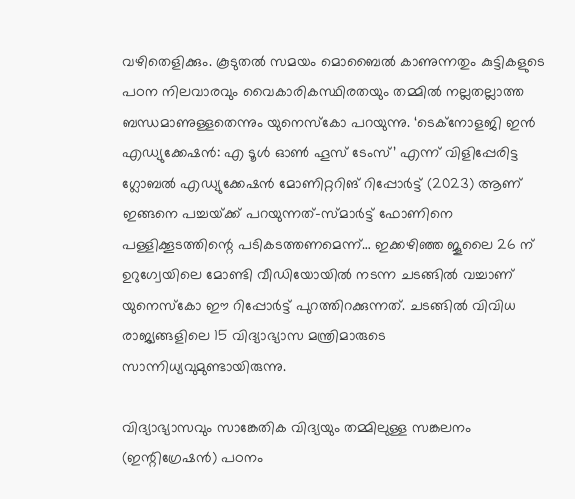വഴിതെളിക്കും. കൂടുതല്‍ സമയം മൊബൈല്‍ കാണുന്നതും കുട്ടികളുടെ പഠന നിലവാരവും വൈകാരികസ്ഥിരതയും തമ്മില്‍ നല്ലതല്ലാത്ത ബന്ധമാണുള്ളതെന്നും യുനെസ്‌കോ പറയുന്നു. ‘ടെക്‌നോളജി ഇന്‍ എഡ്യുക്കേഷന്‍: എ ടൂള്‍ ഓണ്‍ ഹൂസ് ടേംസ്’ എന്ന് വിളിപ്പേരിട്ട ഗ്ലോബല്‍ എഡ്യുക്കേഷന്‍ മോണിറ്ററിങ് റിപ്പോര്‍ട്ട് (2023) ആണ് ഇങ്ങനെ പച്ചയ്‌ക്ക് പറയുന്നത്-സ്മാര്‍ട്ട് ഫോണിനെ പള്ളിക്കൂടത്തിന്റെ പടികടത്തണമെന്ന്… ഇക്കഴിഞ്ഞ ജൂലൈ 26 ന് ഉറുഗ്വേയിലെ മോണ്ടി വീഡിയോയില്‍ നടന്ന ചടങ്ങില്‍ വച്ചാണ് യുനെസ്‌കോ ഈ റിപ്പോര്‍ട്ട് പുറത്തിറക്കുന്നത്. ചടങ്ങില്‍ വിവിധ രാജ്യങ്ങളിലെ 15 വിദ്യാഭ്യാസ മന്ത്രിമാരുടെ സാന്നിധ്യവുമുണ്ടായിരുന്നു.

വിദ്യാഭ്യാസവും സാങ്കേതിക വിദ്യയും തമ്മിലുള്ള സങ്കലനം (ഇന്റിഗ്രേഷന്‍) പഠനം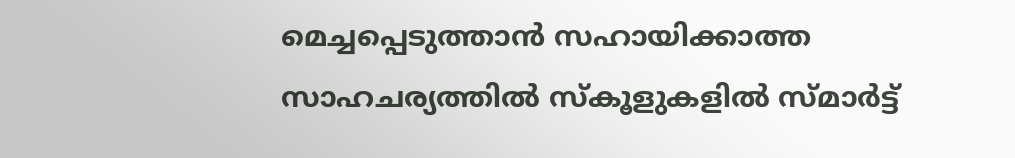മെച്ചപ്പെടുത്താന്‍ സഹായിക്കാത്ത സാഹചര്യത്തില്‍ സ്‌കൂളുകളില്‍ സ്മാര്‍ട്ട്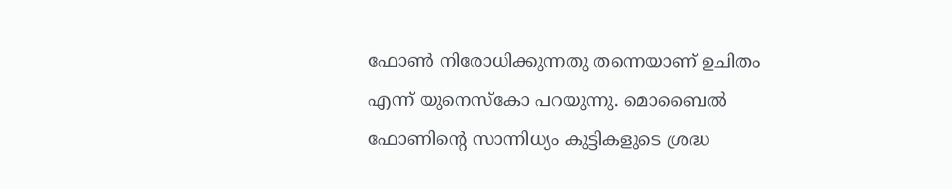ഫോണ്‍ നിരോധിക്കുന്നതു തന്നെയാണ് ഉചിതം എന്ന് യുനെസ്‌കോ പറയുന്നു. മൊബൈല്‍ ഫോണിന്റെ സാന്നിധ്യം കുട്ടികളുടെ ശ്രദ്ധ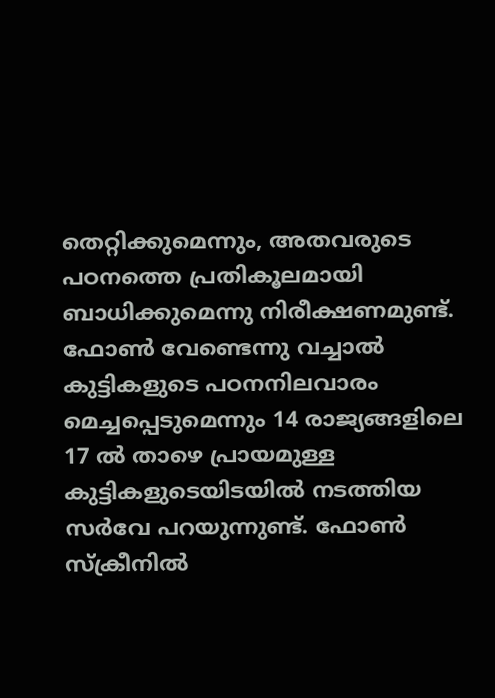തെറ്റിക്കുമെന്നും, അതവരുടെ പഠനത്തെ പ്രതികൂലമായി ബാധിക്കുമെന്നു നിരീക്ഷണമുണ്ട്. ഫോണ്‍ വേണ്ടെന്നു വച്ചാല്‍ കുട്ടികളുടെ പഠനനിലവാരം മെച്ചപ്പെടുമെന്നും 14 രാജ്യങ്ങളിലെ 17 ല്‍ താഴെ പ്രായമുള്ള കുട്ടികളുടെയിടയില്‍ നടത്തിയ സര്‍വേ പറയുന്നുണ്ട്. ഫോണ്‍ സ്‌ക്രീനില്‍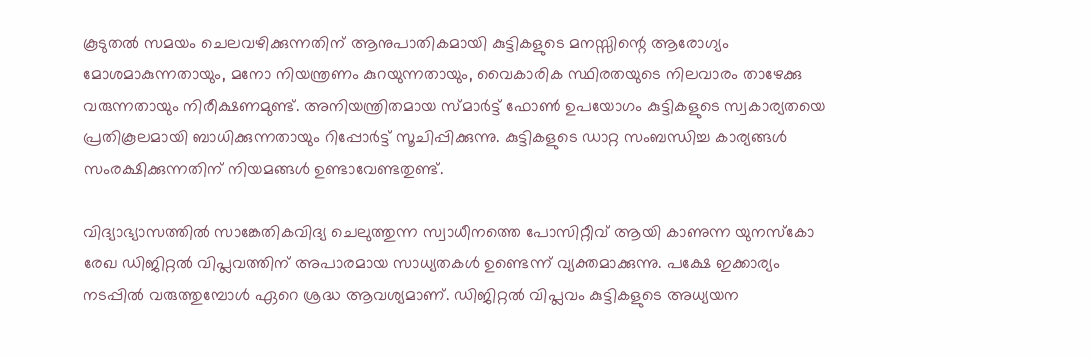കൂടുതല്‍ സമയം ചെലവഴിക്കുന്നതിന് ആനുപാതികമായി കുട്ടികളുടെ മനസ്സിന്റെ ആരോഗ്യം മോശമാകുന്നതായും, മനോ നിയന്ത്രണം കുറയുന്നതായും, വൈകാരിക സ്ഥിരതയുടെ നിലവാരം താഴേക്കു വരുന്നതായും നിരീക്ഷണമുണ്ട്. അനിയന്ത്രിതമായ സ്മാര്‍ട്ട് ഫോണ്‍ ഉപയോഗം കുട്ടികളുടെ സ്വകാര്യതയെ പ്രതികൂലമായി ബാധിക്കുന്നതായും റിപ്പോര്‍ട്ട് സൂചിപ്പിക്കുന്നു. കുട്ടികളുടെ ഡാറ്റ സംബന്ധിച്ച കാര്യങ്ങള്‍ സംരക്ഷിക്കുന്നതിന് നിയമങ്ങള്‍ ഉണ്ടാവേണ്ടതുണ്ട്.

വിദ്യാഭ്യാസത്തില്‍ സാങ്കേതികവിദ്യ ചെലുത്തുന്ന സ്വാധീനത്തെ പോസിറ്റീവ് ആയി കാണുന്ന യുനസ്‌കോ രേഖ ഡിജിറ്റല്‍ വിപ്ലവത്തിന് അപാരമായ സാധ്യതകള്‍ ഉണ്ടെന്ന് വ്യക്തമാക്കുന്നു. പക്ഷേ ഇക്കാര്യം നടപ്പില്‍ വരുത്തുമ്പോള്‍ ഏറെ ശ്രദ്ധ ആവശ്യമാണ്. ഡിജിറ്റല്‍ വിപ്ലവം കുട്ടികളുടെ അധ്യയന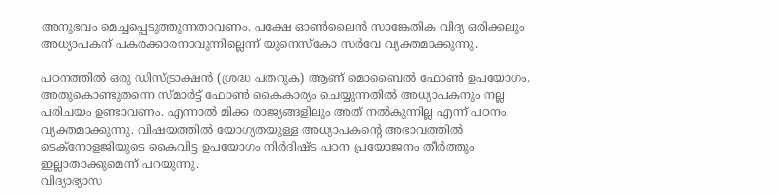അനുഭവം മെച്ചപ്പെടുത്തുന്നതാവണം. പക്ഷേ ഓണ്‍ലൈന്‍ സാങ്കേതിക വിദ്യ ഒരിക്കലും അധ്യാപകന് പകരക്കാരനാവുന്നില്ലെന്ന് യുനെസ്‌കോ സര്‍വേ വ്യക്തമാക്കുന്നു.

പഠനത്തില്‍ ഒരു ഡിസ്ട്രാക്ഷന്‍ (ശ്രദ്ധ പതറുക) ആണ് മൊബൈല്‍ ഫോണ്‍ ഉപയോഗം. അതുകൊണ്ടുതന്നെ സ്മാര്‍ട്ട് ഫോണ്‍ കൈകാര്യം ചെയ്യുന്നതില്‍ അധ്യാപകനും നല്ല പരിചയം ഉണ്ടാവണം. എന്നാല്‍ മിക്ക രാജ്യങ്ങളിലും അത് നല്‍കുന്നില്ല എന്ന് പഠനം വ്യക്തമാക്കുന്നു. വിഷയത്തില്‍ യോഗ്യതയുള്ള അധ്യാപകന്റെ അഭാവത്തില്‍ ടെക്‌നോളജിയുടെ കൈവിട്ട ഉപയോഗം നിര്‍ദിഷ്ട പഠന പ്രയോജനം തീര്‍ത്തും ഇല്ലാതാക്കുമെന്ന് പറയുന്നു.
വിദ്യാഭ്യാസ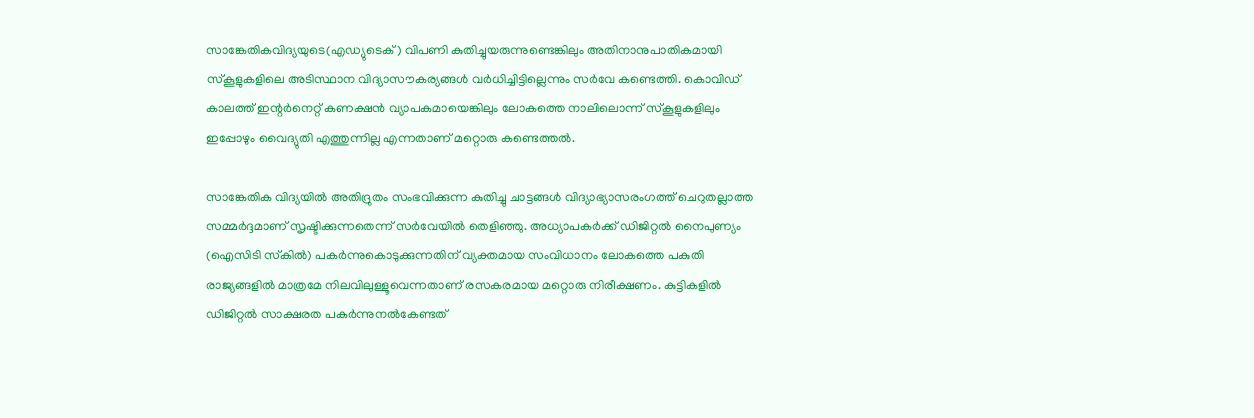സാങ്കേതികവിദ്യയുടെ(എഡ്യുടെക്) വിപണി കുതിച്ചുയരുന്നുണ്ടെങ്കിലും അതിനാനുപാതികമായി സ്‌കൂളുകളിലെ അടിസ്ഥാന വിദ്യാസൗകര്യങ്ങള്‍ വര്‍ധിച്ചിട്ടില്ലെന്നും സര്‍വേ കണ്ടെത്തി. കൊവിഡ് കാലത്ത് ഇന്റര്‍നെറ്റ് കണക്ഷന്‍ വ്യാപകമായെങ്കിലും ലോകത്തെ നാലിലൊന്ന് സ്‌കൂളുകളിലും ഇപ്പോഴും വൈദ്യുതി എത്തുന്നില്ല എന്നതാണ് മറ്റൊരു കണ്ടെത്തല്‍.

സാങ്കേതിക വിദ്യയില്‍ അതിദ്രുതം സംഭവിക്കുന്ന കുതിച്ചു ചാട്ടങ്ങള്‍ വിദ്യാഭ്യാസരംഗത്ത് ചെറുതല്ലാത്ത സമ്മര്‍ദ്ദമാണ് സൃഷ്ടിക്കുന്നതെന്ന് സര്‍വേയില്‍ തെളിഞ്ഞു. അധ്യാപകര്‍ക്ക് ഡിജിറ്റല്‍ നൈപുണ്യം (ഐസിടി സ്‌കില്‍) പകര്‍ന്നുകൊടുക്കുന്നതിന് വ്യക്തമായ സംവിധാനം ലോകത്തെ പകുതി രാജ്യങ്ങളില്‍ മാത്രമേ നിലവിലുള്ളൂവെന്നതാണ് രസകരമായ മറ്റൊരു നിരീക്ഷണം. കുട്ടികളില്‍ ഡിജിറ്റല്‍ സാക്ഷരത പകര്‍ന്നുനല്‍കേണ്ടത്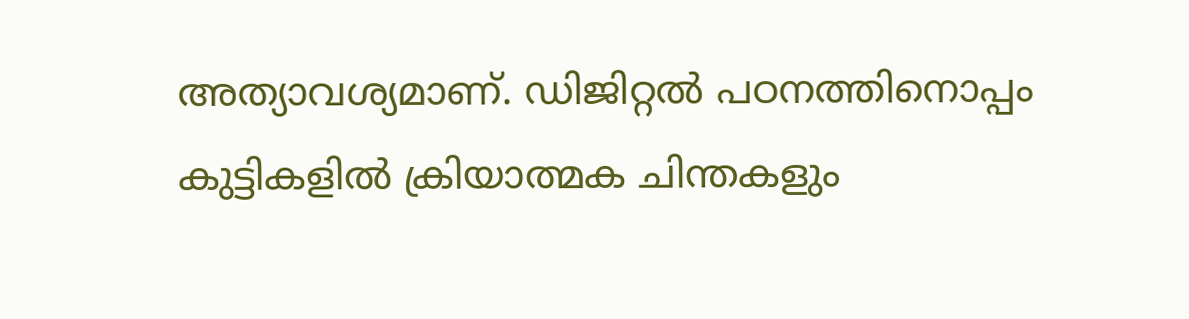അത്യാവശ്യമാണ്. ഡിജിറ്റല്‍ പഠനത്തിനൊപ്പം കുട്ടികളില്‍ ക്രിയാത്മക ചിന്തകളും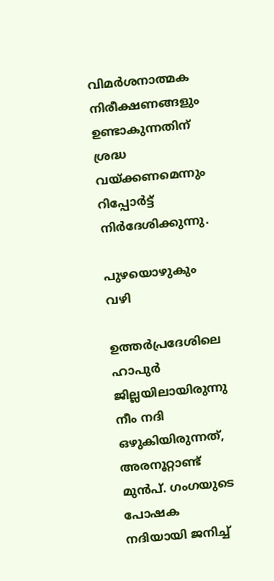വിമര്‍ശനാത്മക നിരീക്ഷണങ്ങളും ഉണ്ടാകുന്നതിന് ശ്രദ്ധ വയ്‌ക്കണമെന്നും റിപ്പോര്‍ട്ട് നിര്‍ദേശിക്കുന്നു.

പുഴയൊഴുകും വഴി

ഉത്തര്‍പ്രദേശിലെ ഹാപുര്‍ ജില്ലയിലായിരുന്നു നീം നദി ഒഴുകിയിരുന്നത്, അരനൂറ്റാണ്ട് മുന്‍പ്. ഗംഗയുടെ പോഷക നദിയായി ജനിച്ച്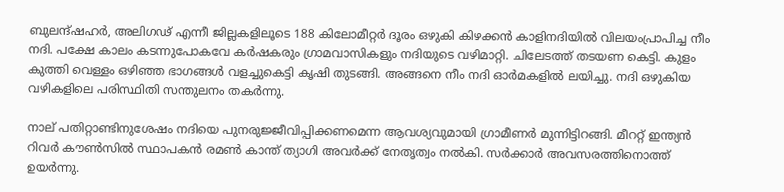ബുലന്ദ്ഷഹര്‍, അലിഗഢ് എന്നീ ജില്ലകളിലൂടെ 188 കിലോമീറ്റര്‍ ദൂരം ഒഴുകി കിഴക്കന്‍ കാളിനദിയില്‍ വിലയംപ്രാപിച്ച നീം
നദി. പക്ഷേ കാലം കടന്നുപോകവേ കര്‍ഷകരും ഗ്രാമവാസികളും നദിയുടെ വഴിമാറ്റി. ചിലേടത്ത് തടയണ കെട്ടി. കുളം കുത്തി വെള്ളം ഒഴിഞ്ഞ ഭാഗങ്ങള്‍ വളച്ചുകെട്ടി കൃഷി തുടങ്ങി. അങ്ങനെ നീം നദി ഓര്‍മകളില്‍ ലയിച്ചു. നദി ഒഴുകിയ വഴികളിലെ പരിസ്ഥിതി സന്തുലനം തകര്‍ന്നു.

നാല് പതിറ്റാണ്ടിനുശേഷം നദിയെ പുനരുജ്ജീവിപ്പിക്കണമെന്ന ആവശ്യവുമായി ഗ്രാമീണര്‍ മുന്നിട്ടിറങ്ങി. മീററ്റ് ഇന്ത്യന്‍ റിവര്‍ കൗണ്‍സില്‍ സ്ഥാപകന്‍ രമണ്‍ കാന്ത് ത്യാഗി അവര്‍ക്ക് നേതൃത്വം നല്‍കി. സര്‍ക്കാര്‍ അവസരത്തിനൊത്ത് ഉയര്‍ന്നു.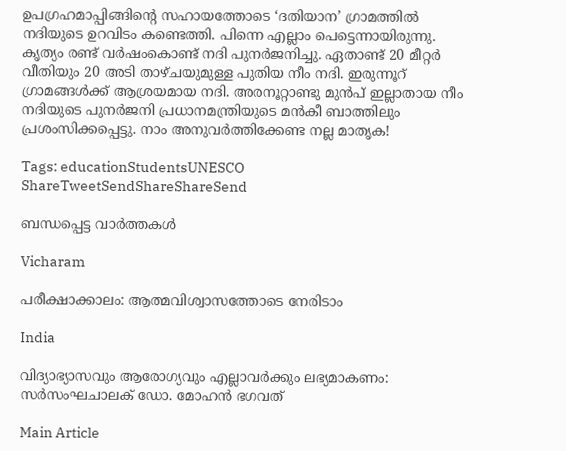ഉപഗ്രഹമാപ്പിങ്ങിന്റെ സഹായത്തോടെ ‘ദതിയാന’ ഗ്രാമത്തില്‍ നദിയുടെ ഉറവിടം കണ്ടെത്തി. പിന്നെ എല്ലാം പെട്ടെന്നായിരുന്നു. കൃത്യം രണ്ട് വര്‍ഷംകൊണ്ട് നദി പുനര്‍ജനിച്ചു. ഏതാണ്ട് 20 മീറ്റര്‍ വീതിയും 20 അടി താഴ്ചയുമുള്ള പുതിയ നീം നദി. ഇരുന്നൂറ് ഗ്രാമങ്ങള്‍ക്ക് ആശ്രയമായ നദി. അരനൂറ്റാണ്ടു മുന്‍പ് ഇല്ലാതായ നീം നദിയുടെ പുനര്‍ജനി പ്രധാനമന്ത്രിയുടെ മന്‍കീ ബാത്തിലും പ്രശംസിക്കപ്പെട്ടു. നാം അനുവര്‍ത്തിക്കേണ്ട നല്ല മാതൃക!

Tags: educationStudentsUNESCO
ShareTweetSendShareShareSend

ബന്ധപ്പെട്ട വാര്‍ത്തകള്‍

Vicharam

പരീക്ഷാക്കാലം: ആത്മവിശ്വാസത്തോടെ നേരിടാം

India

വിദ്യാഭ്യാസവും ആരോഗ്യവും എല്ലാവര്‍ക്കും ലഭ്യമാകണം: സര്‍സംഘചാലക് ഡോ. മോഹന്‍ ഭഗവത്

Main Article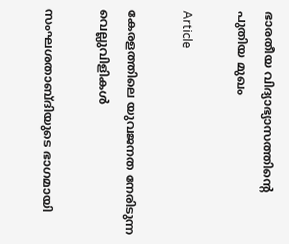ഭാരതീയ വിദ്യാഭ്യാസത്തിന്റെ പുതിയ മുഖം

Article

കേരളത്തിലെ യുവജനത നേരിടുന്ന വെല്ലുവിളികള്‍

സംഘശതാബ്ദിയുടെ ഭാഗമായി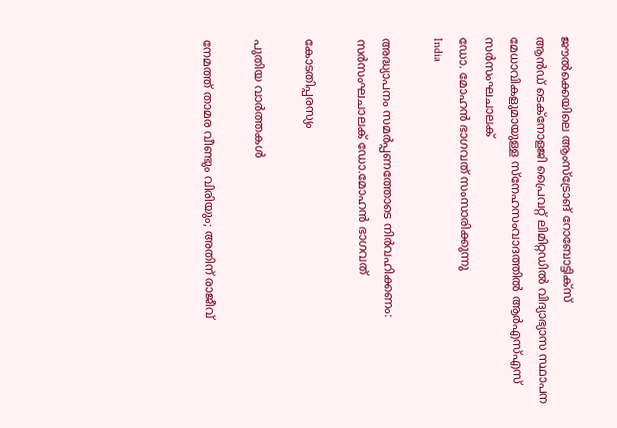ജൗല്‍ക്കെയിലെ ആംസ്ട്രോങ് റോബോട്ടിക്സ്
ആന്‍ഡ് ടെക്നോളജി പ്രൈവറ്റ് ലിമിറ്റഡില്‍ വിദ്യാഭ്യാസ സ്ഥാപന
മേധാവികളുമായുള്ള സ്നേഹസംവാദത്തില്‍ ആര്‍എസ്എസ് സര്‍സംഘചാലക്
ഡോ. മോഹന്‍ ഭാഗവത് സംസാരിക്കുന്നു
India

അദ്ധ്യാപനം സമര്‍പ്പണത്തോടെ നിര്‍വഹിക്കണം: സര്‍സംഘചാലക് ഡോ.മോഹന്‍ ഭാഗവത്

കോടതിപ്പരസ്യം

പുതിയ വാര്‍ത്തകള്‍

നേമത്ത് താമര വീണ്ടും വിരിയും; അതിന് രാജീവ്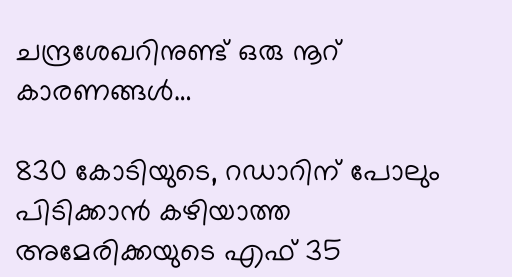ചന്ദ്രശേഖറിനുണ്ട് ഒരു നൂറ് കാരണങ്ങള്‍…

830 കോടിയുടെ, റഡാറിന് പോലും പിടിക്കാന്‍ കഴിയാത്ത അമേരിക്കയുടെ എഫ് 35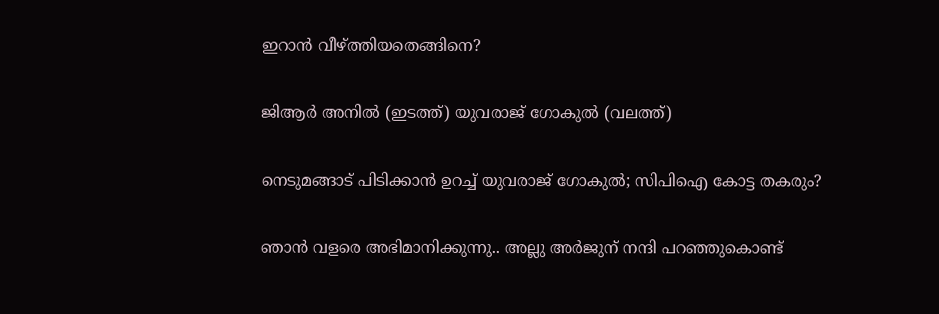ഇറാന്‍ വീഴ്‌ത്തിയതെങ്ങിനെ?

ജിആര്‍ അനില്‍ (ഇടത്ത്) യുവരാജ് ഗോകുല്‍ (വലത്ത്)

നെടുമങ്ങാട് പിടിക്കാന്‍ ഉറച്ച് യുവരാജ് ഗോകുല്‍; സിപിഐ കോട്ട തകരും?

ഞാൻ വളരെ അഭിമാനിക്കുന്നു.. അല്ലു അർജുന് നന്ദി പറഞ്ഞുകൊണ്ട്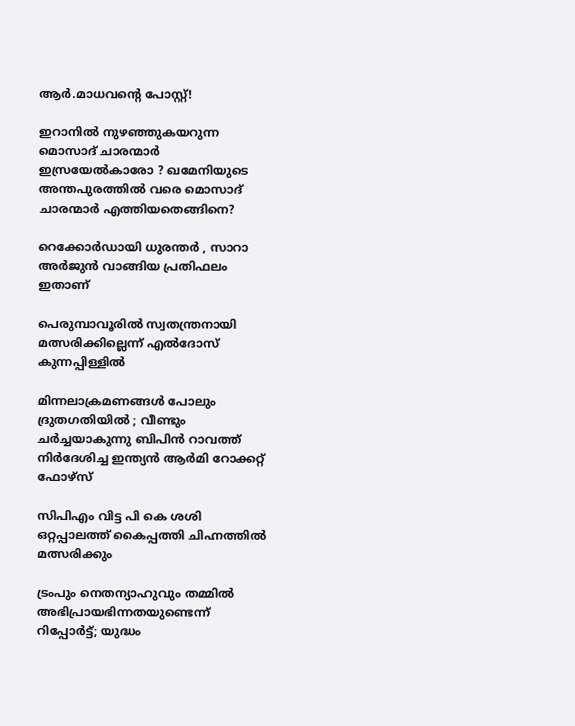ആർ.മാധവന്റെ പോസ്റ്റ്!

ഇറാനില്‍ നുഴഞ്ഞുകയറുന്ന മൊസാദ് ചാരന്മാര്‍ ഇസ്രയേല്‍കാരോ ? ഖമേനിയുടെ അന്തപുരത്തില്‍ വരെ മൊസാദ് ചാരന്മാര്‍ എത്തിയതെങ്ങിനെ?

റെക്കോർഡായി ധുരന്തർ , സാറാ അർജുൻ വാങ്ങിയ പ്രതിഫലം ഇതാണ്

പെരുമ്പാവൂരില്‍ സ്വതന്ത്രനായി മത്സരിക്കില്ലെന്ന് എല്‍ദോസ് കുന്നപ്പിള്ളില്‍

മിന്നലാക്രമണങ്ങൾ പോലും ദ്രുതഗതിയിൽ ; വീണ്ടും ചർച്ചയാകുന്നു ബിപിൻ റാവത്ത് നിർദേശിച്ച ഇന്ത്യൻ ആർമി റോക്കറ്റ് ഫോഴ്‌സ്

സിപിഎം വിട്ട പി കെ ശശി ഒറ്റപ്പാലത്ത് കൈപ്പത്തി ചിഹ്നത്തില്‍ മത്സരിക്കും

ട്രംപും നെതന്യാഹുവും തമ്മിൽ അഭിപ്രായഭിന്നതയുണ്ടെന്ന് റിപ്പോര്‍ട്ട്; യുദ്ധം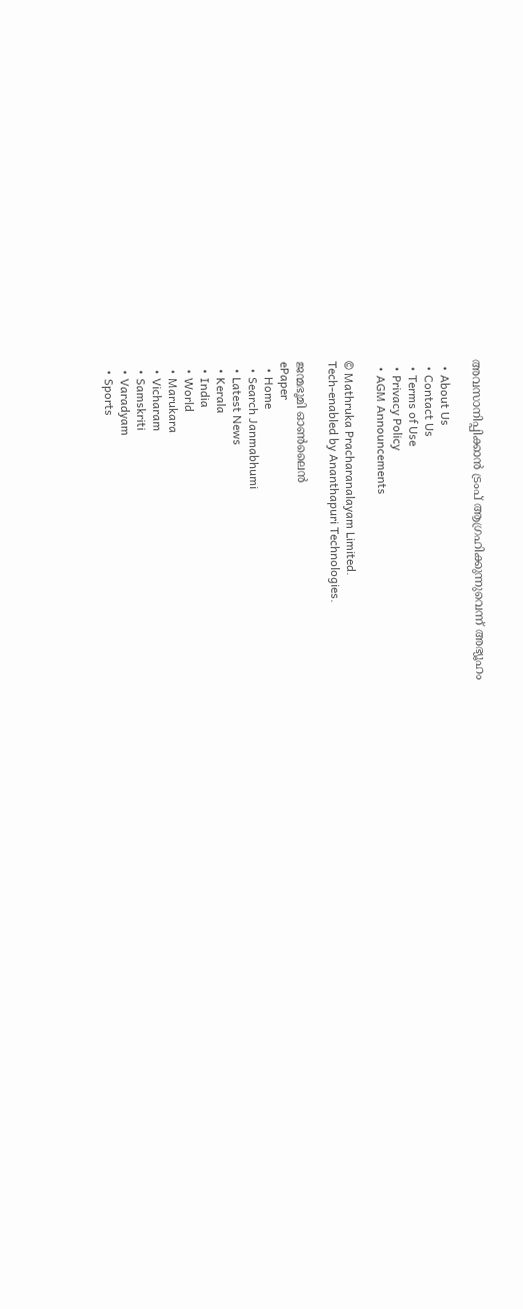അവസാനിപ്പിക്കാൻ ട്രംപ് ആഗ്രഹിക്കുന്നുവെന്ന് അഭ്യൂഹം

  • About Us
  • Contact Us
  • Terms of Use
  • Privacy Policy
  • AGM Announcements

© Mathruka Pracharanalayam Limited.
Tech-enabled by Ananthapuri Technologies.

ജന്മഭൂമി ഓണ്‍ലൈന്‍
ePaper
  • Home
  • Search Janmabhumi
  • Latest News
  • Kerala
  • India
  • World
  • Marukara
  • Vicharam
  • Samskriti
  • Varadyam
  • Sports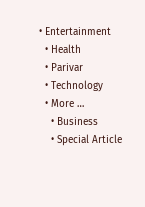• Entertainment
  • Health
  • Parivar
  • Technology
  • More …
    • Business
    • Special Article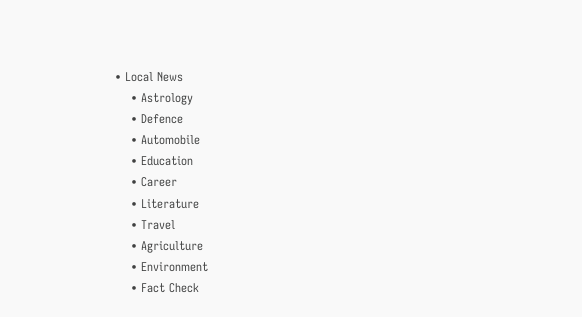• Local News
    • Astrology
    • Defence
    • Automobile
    • Education
    • Career
    • Literature
    • Travel
    • Agriculture
    • Environment
    • Fact Check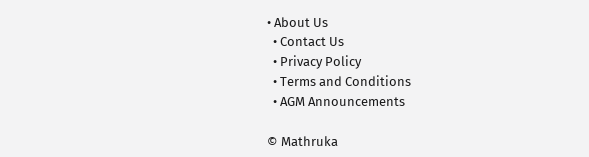• About Us
  • Contact Us
  • Privacy Policy
  • Terms and Conditions
  • AGM Announcements

© Mathruka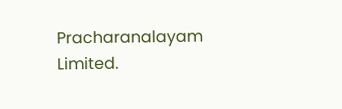Pracharanalayam Limited.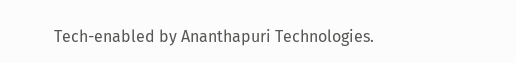Tech-enabled by Ananthapuri Technologies.